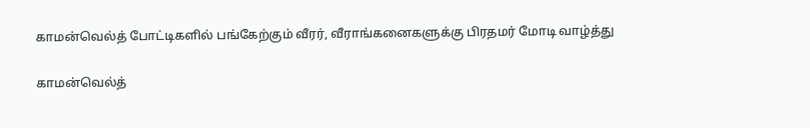காமன்வெல்த் போட்டிகளில் பங்கேற்கும் வீரர், வீராங்கனைகளுக்கு பிரதமர் மோடி வாழ்த்து

காமன்வெல்த்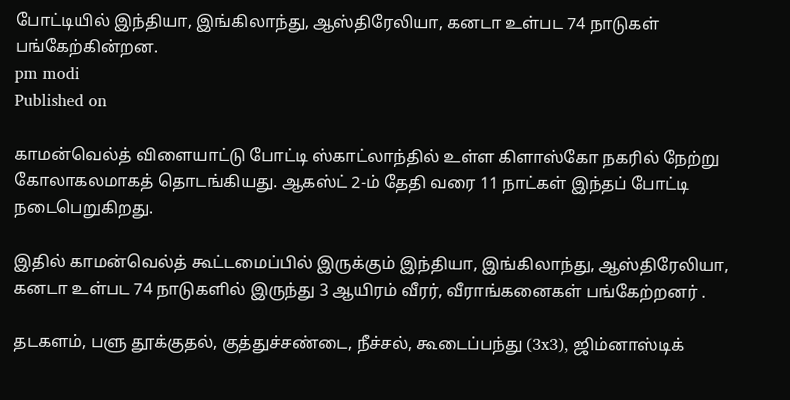போட்டியில் இந்தியா, இங்கிலாந்து, ஆஸ்திரேலியா, கனடா உள்பட 74 நாடுகள் பங்கேற்கின்றன.
pm modi
Published on

காமன்வெல்த் விளையாட்டு போட்டி ஸ்காட்லாந்தில் உள்ள கிளாஸ்கோ நகரில் நேற்று கோலாகலமாகத் தொடங்கியது. ஆகஸ்ட் 2-ம் தேதி வரை 11 நாட்கள் இந்தப் போட்டி நடைபெறுகிறது.

இதில் காமன்வெல்த் கூட்டமைப்பில் இருக்கும் இந்தியா, இங்கிலாந்து, ஆஸ்திரேலியா, கனடா உள்பட 74 நாடுகளில் இருந்து 3 ஆயிரம் வீரர், வீராங்கனைகள் பங்கேற்றனர் .

தடகளம், பளு தூக்குதல், குத்துச்சண்டை, நீச்சல், கூடைப்பந்து (3x3), ஜிம்னாஸ்டிக்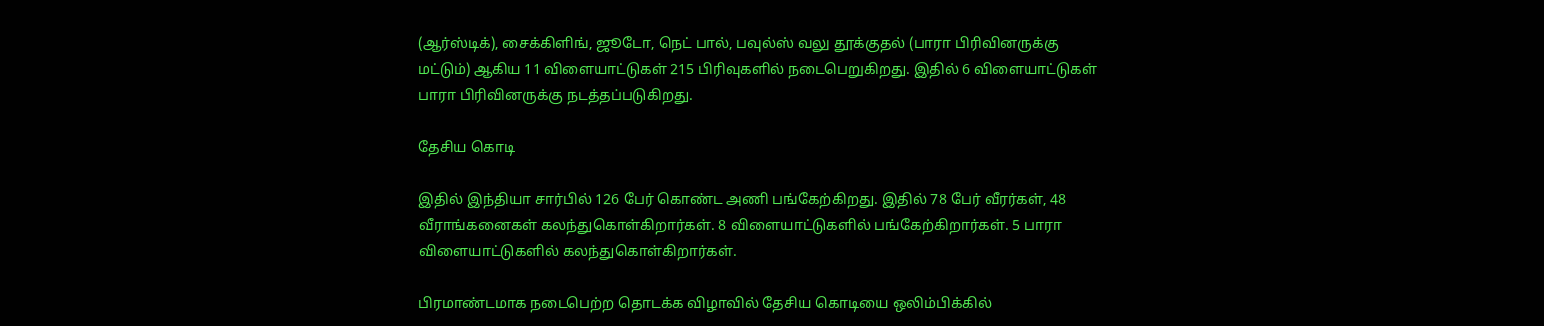(ஆர்ஸ்டிக்), சைக்கிளிங், ஜூடோ, நெட் பால், பவுல்ஸ் வலு தூக்குதல் (பாரா பிரிவினருக்கு மட்டும்) ஆகிய 11 விளையாட்டுகள் 215 பிரிவுகளில் நடைபெறுகிறது. இதில் 6 விளையாட்டுகள் பாரா பிரிவினருக்கு நடத்தப்படுகிறது.

தேசிய கொடி

இதில் இந்தியா சார்பில் 126 பேர் கொண்ட அணி பங்கேற்கிறது. இதில் 78 பேர் வீரர்கள், 48 வீராங்கனைகள் கலந்துகொள்கிறார்கள். 8 விளையாட்டுகளில் பங்கேற்கிறார்கள். 5 பாரா விளையாட்டுகளில் கலந்துகொள்கிறார்கள்.

பிரமாண்டமாக நடைபெற்ற தொடக்க விழாவில் தேசிய கொடியை ஒலிம்பிக்கில்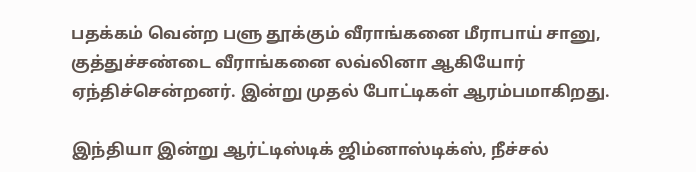பதக்கம் வென்ற பளு தூக்கும் வீராங்கனை மீராபாய் சானு, குத்துச்சண்டை வீராங்கனை லவ்லினா ஆகியோர் ஏந்திச்சென்றனர். இன்று முதல் போட்டிகள் ஆரம்பமாகிறது.

இந்தியா இன்று ஆர்ட்டிஸ்டிக் ஜிம்னாஸ்டிக்ஸ், நீச்சல்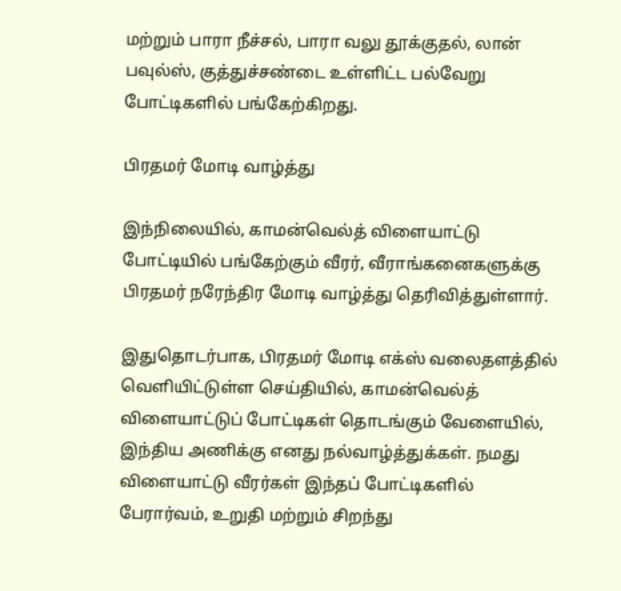மற்றும் பாரா நீச்சல், பாரா வலு தூக்குதல், லான் பவுல்ஸ், குத்துச்சண்டை உள்ளிட்ட பல்வேறு போட்டிகளில் பங்கேற்கிறது.

பிரதமர் மோடி வாழ்த்து

இந்நிலையில், காமன்வெல்த் விளையாட்டு போட்டியில் பங்கேற்கும் வீரர், வீராங்கனைகளுக்கு பிரதமர் நரேந்திர மோடி வாழ்த்து தெரிவித்துள்ளார்.

இதுதொடர்பாக, பிரதமர் மோடி எக்ஸ் வலைதளத்தில் வெளியிட்டுள்ள செய்தியில், காமன்வெல்த் விளையாட்டுப் போட்டிகள் தொடங்கும் வேளையில், இந்திய அணிக்கு எனது நல்வாழ்த்துக்கள். நமது விளையாட்டு வீரர்கள் இந்தப் போட்டிகளில் பேரார்வம், உறுதி மற்றும் சிறந்து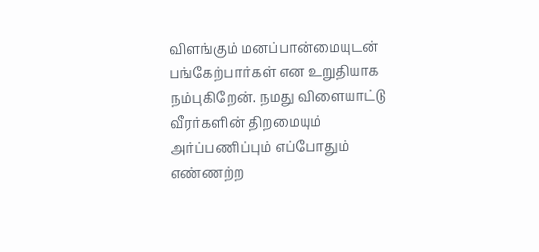விளங்கும் மனப்பான்மையுடன் பங்கேற்பார்கள் என உறுதியாக நம்புகிறேன். நமது விளையாட்டு வீரர்களின் திறமையும் அர்ப்பணிப்பும் எப்போதும் எண்ணற்ற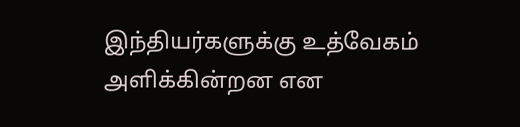இந்தியர்களுக்கு உத்வேகம் அளிக்கின்றன என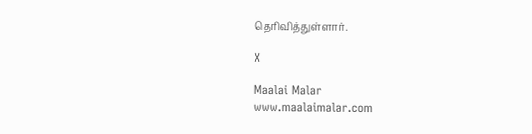தெரிவித்துள்ளார்.

X

Maalai Malar
www.maalaimalar.com